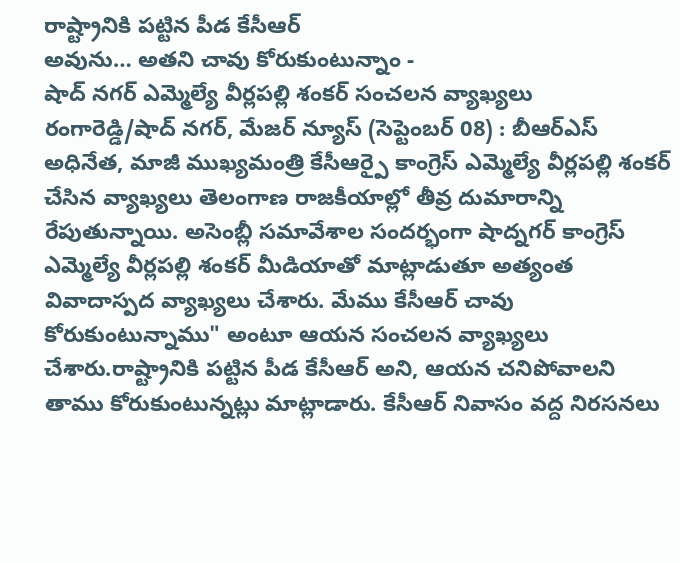రాష్ట్రానికి పట్టిన పీడ కేసీఆర్
అవును… అతని చావు కోరుకుంటున్నాం -
షాద్ నగర్ ఎమ్మెల్యే వీర్లపల్లి శంకర్ సంచలన వ్యాఖ్యలు
రంగారెడ్డి/షాద్ నగర్, మేజర్ న్యూస్ (సెప్టెంబర్ 08) : బీఆర్ఎస్ అధినేత, మాజీ ముఖ్యమంత్రి కేసీఆర్పై కాంగ్రెస్ ఎమ్మెల్యే వీర్లపల్లి శంకర్ చేసిన వ్యాఖ్యలు తెలంగాణ రాజకీయాల్లో తీవ్ర దుమారాన్ని రేపుతున్నాయి. అసెంబ్లీ సమావేశాల సందర్భంగా షాద్నగర్ కాంగ్రెస్ ఎమ్మెల్యే వీర్లపల్లి శంకర్ మీడియాతో మాట్లాడుతూ అత్యంత వివాదాస్పద వ్యాఖ్యలు చేశారు. మేము కేసీఆర్ చావు కోరుకుంటున్నాము" అంటూ ఆయన సంచలన వ్యాఖ్యలు చేశారు.రాష్ట్రానికి పట్టిన పీడ కేసీఆర్ అని, ఆయన చనిపోవాలని తాము కోరుకుంటున్నట్లు మాట్లాడారు. కేసీఆర్ నివాసం వద్ద నిరసనలు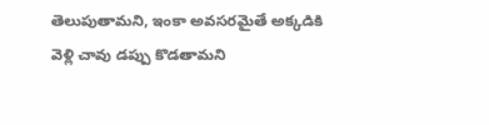తెలుపుతామని, ఇంకా అవసరమైతే అక్కడికి వెళ్లి చావు డప్పు కొడతామని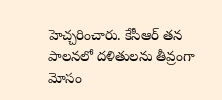హెచ్చరించారు. కేసీఆర్ తన పాలనలో దళితులను తీవ్రంగా మోసం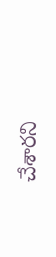చేశారని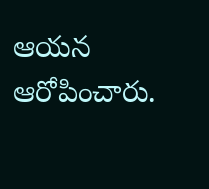ఆయన ఆరోపించారు.